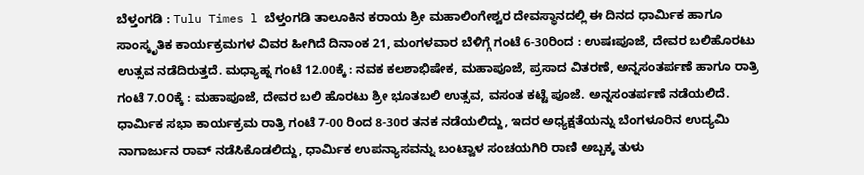ಬೆಳ್ತಂಗಡಿ : Tulu Times l ಬೆಳ್ತಂಗಡಿ ತಾಲೂಕಿನ ಕರಾಯ ಶ್ರೀ ಮಹಾಲಿಂಗೇಶ್ವರ ದೇವಸ್ಥಾನದಲ್ಲಿ ಈ ದಿನದ ಧಾರ್ಮಿಕ ಹಾಗೂ ಸಾಂಸ್ಕೃತಿಕ ಕಾರ್ಯಕ್ರಮಗಳ ವಿವರ ಹೀಗಿದೆ ದಿನಾಂಕ 21, ಮಂಗಳವಾರ ಬೆಳಿಗ್ಗೆ ಗಂಟೆ 6-30ರಿಂದ : ಉಷಃಪೂಜೆ, ದೇವರ ಬಲಿಹೊರಟು ಉತ್ಸವ ನಡೆದಿರುತ್ತದೆ. ಮಧ್ಯಾಹ್ನ ಗಂಟೆ 12.00ಕ್ಕೆ : ನವಕ ಕಲಶಾಭಿಷೇಕ, ಮಹಾಪೂಜೆ, ಪ್ರಸಾದ ವಿತರಣೆ, ಅನ್ನಸಂತರ್ಪಣೆ ಹಾಗೂ ರಾತ್ರಿ ಗಂಟೆ 7.೦೦ಕ್ಕೆ : ಮಹಾಪೂಜೆ, ದೇವರ ಬಲಿ ಹೊರಟು ಶ್ರೀ ಭೂತಬಲಿ ಉತ್ಸವ, ವಸಂತ ಕಟ್ಟೆ ಪೂಜೆ. ಅನ್ನಸಂತರ್ಪಣೆ ನಡೆಯಲಿದೆ.
ಧಾರ್ಮಿಕ ಸಭಾ ಕಾರ್ಯಕ್ರಮ ರಾತ್ರಿ ಗಂಟೆ 7-00 ರಿಂದ 8-30ರ ತನಕ ನಡೆಯಲಿದ್ದು, ಇದರ ಅಧ್ಯಕ್ಷತೆಯನ್ನು ಬೆಂಗಳೂರಿನ ಉದ್ಯಮಿ ನಾಗಾರ್ಜುನ ರಾವ್ ನಡೆಸಿಕೊಡಲಿದ್ದು, ಧಾರ್ಮಿಕ ಉಪನ್ಯಾಸವನ್ನು ಬಂಟ್ವಾಳ ಸಂಚಯಗಿರಿ ರಾಣಿ ಅಬ್ಬಕ್ಕ ತುಳು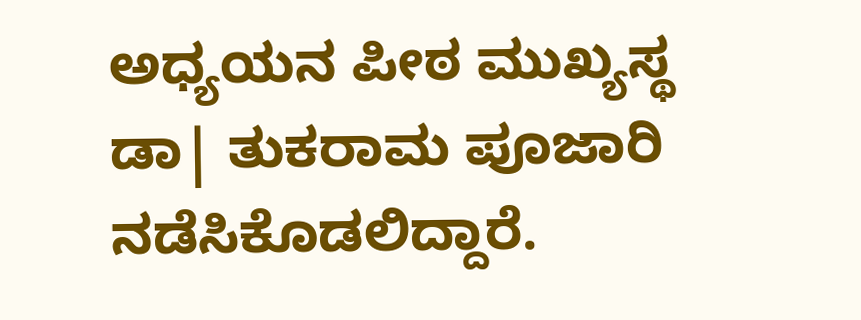ಅಧ್ಯಯನ ಪೀಠ ಮುಖ್ಯಸ್ಥ ಡಾ| ತುಕರಾಮ ಪೂಜಾರಿ ನಡೆಸಿಕೊಡಲಿದ್ದಾರೆ.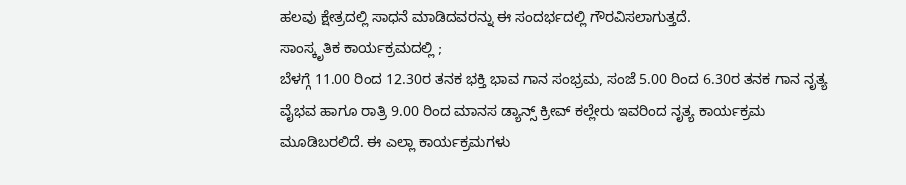ಹಲವು ಕ್ಷೇತ್ರದಲ್ಲಿ ಸಾಧನೆ ಮಾಡಿದವರನ್ನು ಈ ಸಂದರ್ಭದಲ್ಲಿ ಗೌರವಿಸಲಾಗುತ್ತದೆ.
ಸಾಂಸ್ಕೃತಿಕ ಕಾರ್ಯಕ್ರಮದಲ್ಲಿ ;
ಬೆಳಗ್ಗೆ 11.00 ರಿಂದ 12.30ರ ತನಕ ಭಕ್ತಿ ಭಾವ ಗಾನ ಸಂಭ್ರಮ, ಸಂಜೆ 5.00 ರಿಂದ 6.30ರ ತನಕ ಗಾನ ನೃತ್ಯ ವೈಭವ ಹಾಗೂ ರಾತ್ರಿ 9.00 ರಿಂದ ಮಾನಸ ಡ್ಯಾನ್ಸ್ ಕ್ರೀವ್ ಕಲ್ಲೇರು ಇವರಿಂದ ನೃತ್ಯ ಕಾರ್ಯಕ್ರಮ ಮೂಡಿಬರಲಿದೆ. ಈ ಎಲ್ಲಾ ಕಾರ್ಯಕ್ರಮಗಳು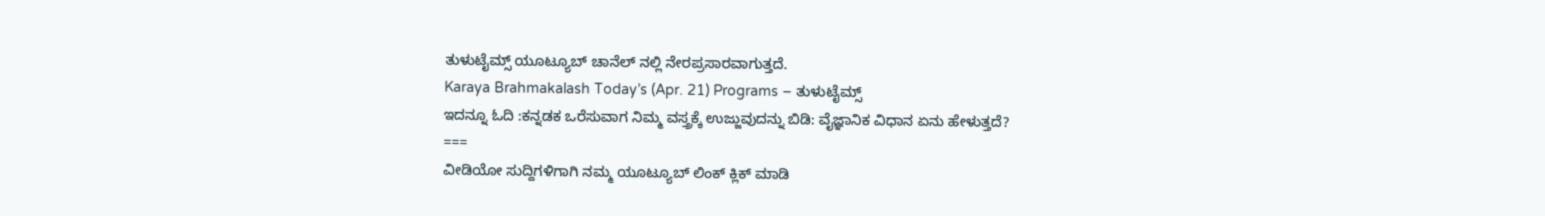ತುಳುಟೈಮ್ಸ್ ಯೂಟ್ಯೂಬ್ ಚಾನೆಲ್ ನಲ್ಲಿ ನೇರಪ್ರಸಾರವಾಗುತ್ತದೆ.
Karaya Brahmakalash Today’s (Apr. 21) Programs – ತುಳುಟೈಮ್ಸ್
ಇದನ್ನೂ ಓದಿ :ಕನ್ನಡಕ ಒರೆಸುವಾಗ ನಿಮ್ಮ ವಸ್ತ್ರಕ್ಕೆ ಉಜ್ಜುವುದನ್ನು ಬಿಡಿ: ವೈಜ್ಞಾನಿಕ ವಿಧಾನ ಏನು ಹೇಳುತ್ತದೆ?
===
ವೀಡಿಯೋ ಸುದ್ದಿಗಳಿಗಾಗಿ ನಮ್ಮ ಯೂಟ್ಯೂಬ್ ಲಿಂಕ್ ಕ್ಲಿಕ್ ಮಾಡಿ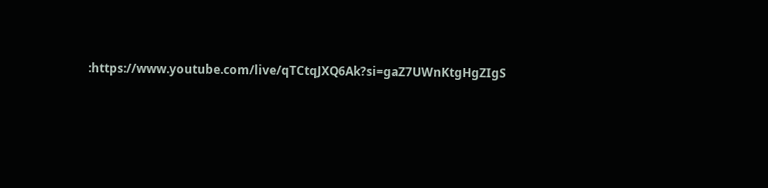:https://www.youtube.com/live/qTCtqJXQ6Ak?si=gaZ7UWnKtgHgZIgS